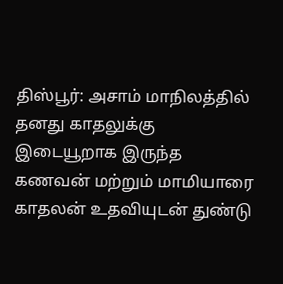திஸ்பூர்: அசாம் மாநிலத்தில் தனது காதலுக்கு இடையூறாக இருந்த கணவன் மற்றும் மாமியாரை காதலன் உதவியுடன் துண்டு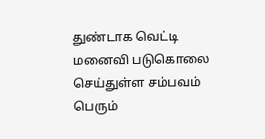துண்டாக வெட்டி மனைவி படுகொலை செய்துள்ள சம்பவம் பெரும்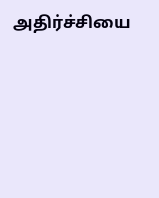அதிர்ச்சியை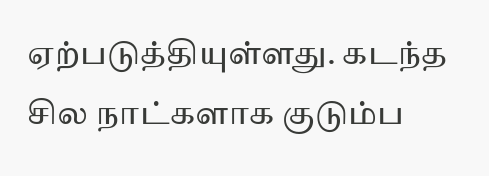ஏற்படுத்தியுள்ளது. கடந்த சில நாட்களாக குடும்ப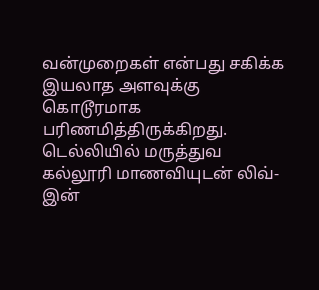வன்முறைகள் என்பது சகிக்க இயலாத அளவுக்கு கொடூரமாக பரிணமித்திருக்கிறது. டெல்லியில் மருத்துவ கல்லூரி மாணவியுடன் லிவ்-இன்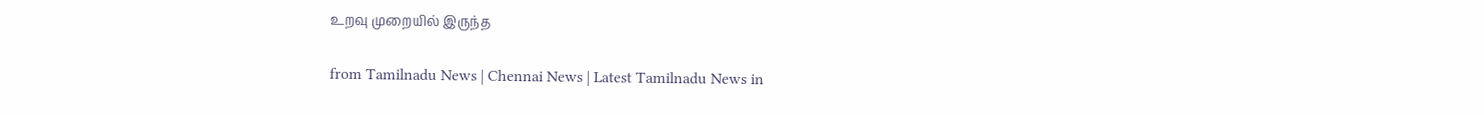உறவு முறையில் இருந்த

from Tamilnadu News | Chennai News | Latest Tamilnadu News in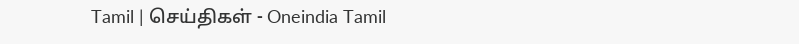Tamil | செய்திகள் - Oneindia Tamil